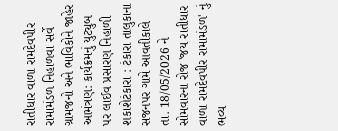રાતીધાર વાળા રામદેવપીર રામામંડળ નિહાળવા સર્વે ગ્રામજનો અને ભાવિકોને જાહેર આમંત્રણ: કાર્યક્રમનું યુટ્યુબ પર લાઈવ પ્રસારણ નિહાળી શકાશેટંકારા : ટંકારા તાલુકાના સજનપર ગામે આવતીકાલે તા. 18/05/2026 ને સોમવારના રોજ 'જય રાતીધાર વાળા રામદેવપીર રામામંડળ' નું ભવ્ય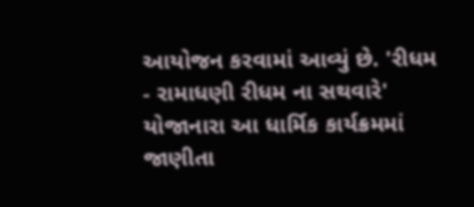આયોજન કરવામાં આવ્યું છે. 'રીધમ - રામાધણી રીધમ ના સથવારે' યોજાનારા આ ધાર્મિક કાર્યક્રમમાં જાણીતા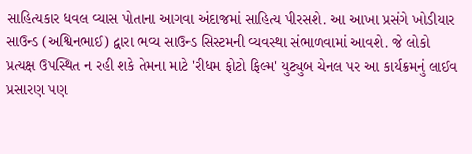સાહિત્યકાર ધવલ વ્યાસ પોતાના આગવા અંદાજમાં સાહિત્ય પીરસશે. આ આખા પ્રસંગે ખોડીયાર સાઉન્ડ (અશ્વિનભાઈ) દ્વારા ભવ્ય સાઉન્ડ સિસ્ટમની વ્યવસ્થા સંભાળવામાં આવશે. જે લોકો પ્રત્યક્ષ ઉપસ્થિત ન રહી શકે તેમના માટે 'રીધમ ફોટો ફિલ્મ' યુટ્યુબ ચેનલ પર આ કાર્યક્રમનું લાઈવ પ્રસારણ પણ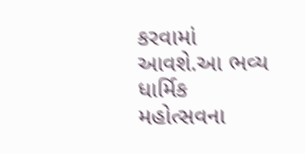કરવામાં આવશે.આ ભવ્ય ધાર્મિક મહોત્સવના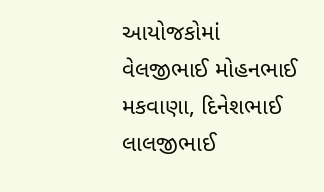આયોજકોમાં વેલજીભાઈ મોહનભાઈ મકવાણા, દિનેશભાઈ લાલજીભાઈ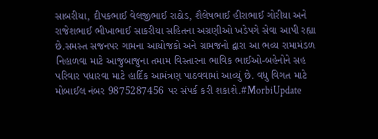સાબરીયા, દીપકભાઈ વેલજીભાઈ રાઠોડ, શૈલેષભાઈ હીરાભાઈ ગોરીયા અને રાજેશભાઈ ભીખાભાઈ સાકરીયા સહિતના અગ્રણીઓ ખડેપગે સેવા આપી રહ્યા છે.સમસ્ત સજનપર ગામના આયોજકો અને ગ્રામજનો દ્વારા આ ભવ્ય રામામંડળ નિહાળવા માટે આજુબાજુના તમામ વિસ્તારના ભાવિક ભાઈઓ-બહેનોને સહ પરિવાર પધારવા માટે હાર્દિક આમંત્રણ પાઠવવામાં આવ્યું છે. વધુ વિગત માટે મોબાઈલ નંબર 9875287456 પર સંપર્ક કરી શકાશે.#MorbiUpdate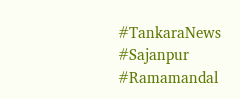#TankaraNews #Sajanpur #Ramamandal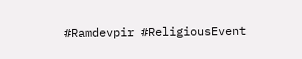#Ramdevpir #ReligiousEvent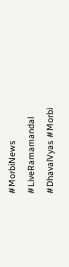#MorbiNews #LiveRamamandal #DhavalVyas #Morbi